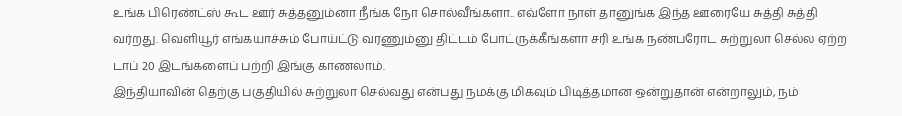உங்க பிரெண்ட்ஸ் கூட ஊர் சுத்தனும்னா நீங்க நோ சொல்வீங்களா.. எவ்ளோ நாள் தானுங்க இந்த ஊரையே சுத்தி சுத்தி வர்றது. வெளியூர் எங்கயாச்சும் போய்ட்டு வரணும்னு திட்டம் போட்ருக்கீங்களா சரி உங்க நண்பரோட சுற்றுலா செல்ல ஏற்ற டாப் 20 இடங்களைப் பற்றி இங்கு காணலாம்.
இந்தியாவின் தெற்கு பகுதியில் சுற்றுலா செல்வது என்பது நமக்கு மிகவும் பிடித்தமான ஒன்றுதான் என்றாலும், நம்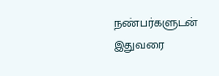நண்பர்களுடன் இதுவரை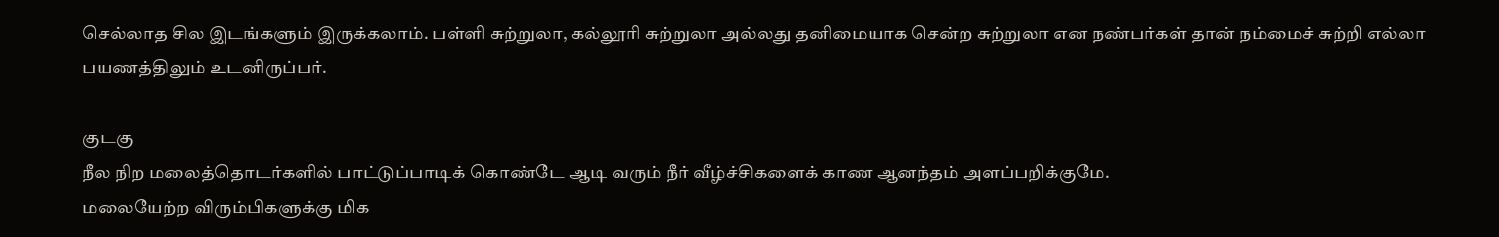செல்லாத சில இடங்களும் இருக்கலாம். பள்ளி சுற்றுலா, கல்லூரி சுற்றுலா அல்லது தனிமையாக சென்ற சுற்றுலா என நண்பர்கள் தான் நம்மைச் சுற்றி எல்லா பயணத்திலும் உடனிருப்பர்.

குடகு
நீல நிற மலைத்தொடர்களில் பாட்டுப்பாடிக் கொண்டே ஆடி வரும் நீர் வீழ்ச்சிகளைக் காண ஆனந்தம் அளப்பறிக்குமே.
மலையேற்ற விரும்பிகளுக்கு மிக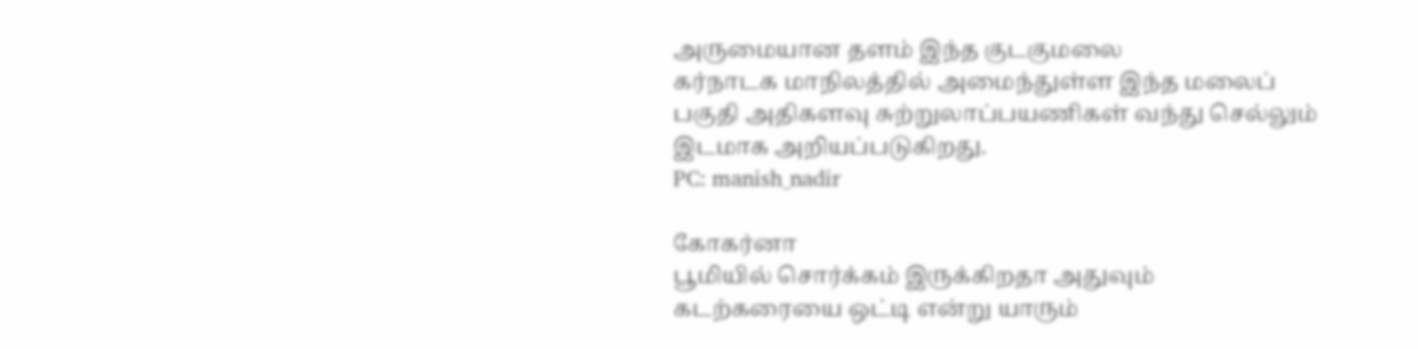அருமையான தளம் இந்த குடகுமலை
கர்நாடக மாநிலத்தில் அமைந்துள்ள இந்த மலைப் பகுதி அதிகளவு சுற்றுலாப்பயணிகள் வந்து செல்லும் இடமாக அறியப்படுகிறது.
PC: manish_nadir

கோகர்னா
பூமியில் சொர்க்கம் இருக்கிறதா அதுவும் கடற்கரையை ஒட்டி என்று யாரும்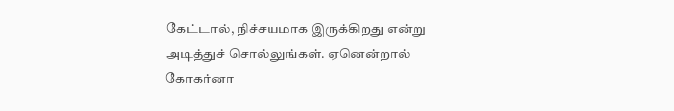கேட்டால், நிச்சயமாக இருக்கிறது என்று அடித்துச் சொல்லுங்கள். ஏனென்றால் கோகர்னா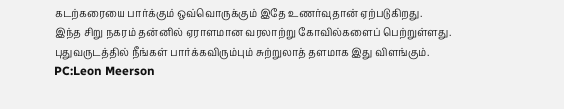கடற்கரையை பார்க்கும் ஒவ்வொருக்கும் இதே உணர்வுதான் ஏற்படுகிறது.
இந்த சிறு நகரம் தன்னில் ஏராளமான வரலாற்று கோவில்களைப் பெற்றுள்ளது. புதுவருடத்தில் நீங்கள் பார்க்கவிரும்பும் சுற்றுலாத் தளமாக இது விளங்கும்.
PC:Leon Meerson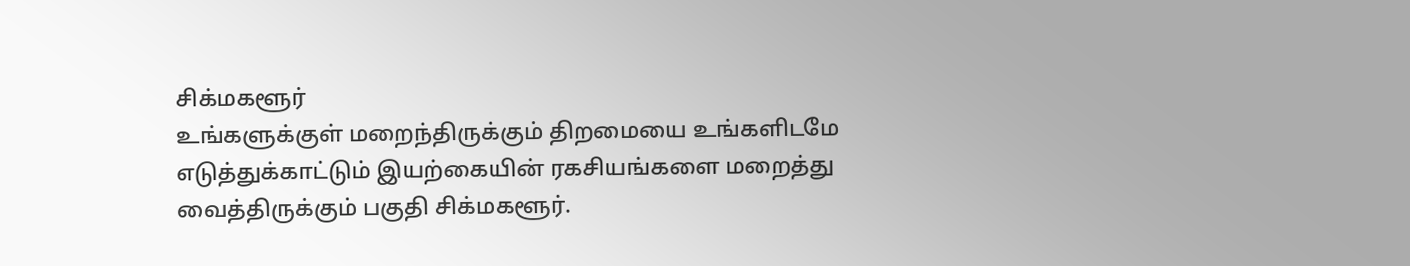சிக்மகளூர்
உங்களுக்குள் மறைந்திருக்கும் திறமையை உங்களிடமே எடுத்துக்காட்டும் இயற்கையின் ரகசியங்களை மறைத்து வைத்திருக்கும் பகுதி சிக்மகளூர்.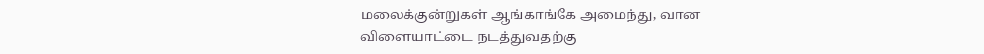மலைக்குன்றுகள் ஆங்காங்கே அமைந்து, வான விளையாட்டை நடத்துவதற்கு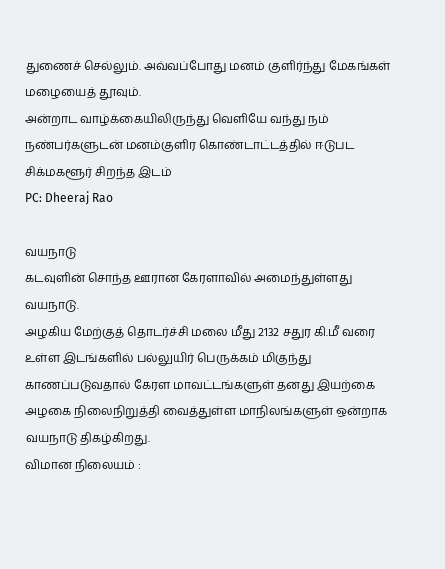துணைச் செல்லும். அவ்வப்போது மனம் குளிர்ந்து மேகங்கள் மழையைத் தூவும்.
அன்றாட வாழ்க்கையிலிருந்து வெளியே வந்து நம் நண்பர்களுடன் மனம்குளிர கொண்டாட்டத்தில் ஈடுபட சிக்மகளூர் சிறந்த இடம்
PC: Dheeraj Rao

வயநாடு
கடவுளின் சொந்த ஊரான கேரளாவில் அமைந்துள்ளது வயநாடு.
அழகிய மேற்குத் தொடர்ச்சி மலை மீது 2132 சதுர கி.மீ வரை உள்ள இடங்களில் பல்லுயிர் பெருக்கம் மிகுந்து காணப்படுவதால் கேரள மாவட்டங்களுள் தனது இயற்கை அழகை நிலைநிறுத்தி வைத்துள்ள மாநிலங்களுள் ஒன்றாக வயநாடு திகழ்கிறது.
விமான நிலையம் :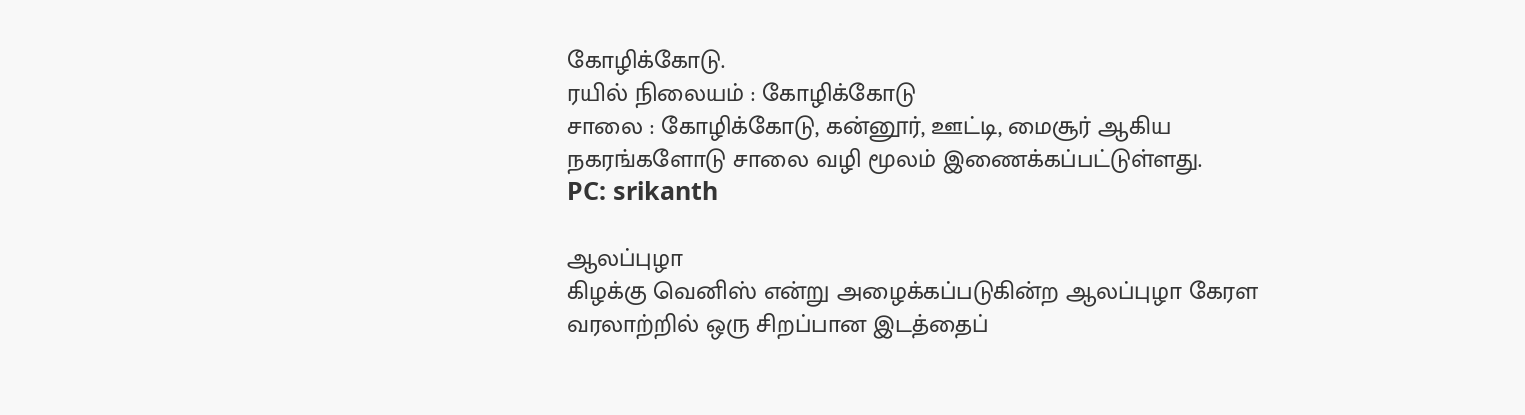கோழிக்கோடு.
ரயில் நிலையம் : கோழிக்கோடு
சாலை : கோழிக்கோடு, கன்னூர், ஊட்டி, மைசூர் ஆகிய நகரங்களோடு சாலை வழி மூலம் இணைக்கப்பட்டுள்ளது.
PC: srikanth

ஆலப்புழா
கிழக்கு வெனிஸ் என்று அழைக்கப்படுகின்ற ஆலப்புழா கேரள வரலாற்றில் ஒரு சிறப்பான இடத்தைப்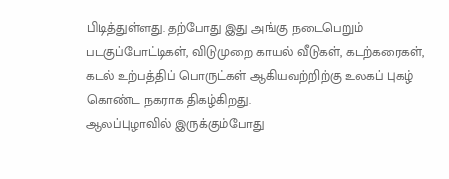பிடித்துள்ளது. தற்போது இது அங்கு நடைபெறும் படகுப்போட்டிகள், விடுமுறை காயல் வீடுகள், கடற்கரைகள், கடல் உற்பத்திப் பொருட்கள் ஆகியவற்றிற்கு உலகப் புகழ் கொண்ட நகராக திகழ்கிறது.
ஆலப்புழாவில் இருக்கும்போது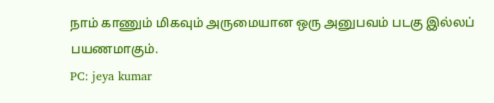நாம் காணும் மிகவும் அருமையான ஒரு அனுபவம் படகு இல்லப் பயணமாகும்.
PC: jeya kumar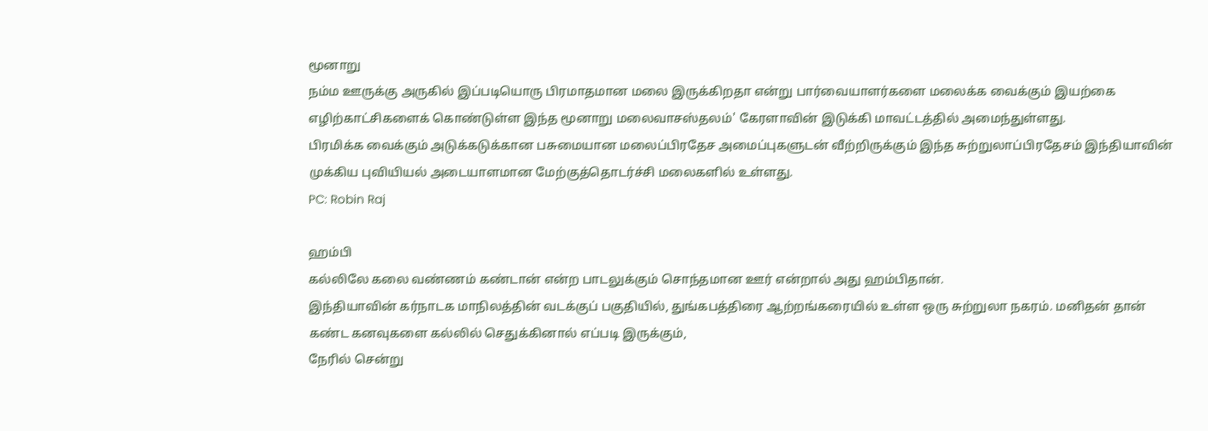மூனாறு
நம்ம ஊருக்கு அருகில் இப்படியொரு பிரமாதமான மலை இருக்கிறதா என்று பார்வையாளர்களை மலைக்க வைக்கும் இயற்கை எழிற்காட்சிகளைக் கொண்டுள்ள இந்த மூனாறு மலைவாசஸ்தலம்' கேரளாவின் இடுக்கி மாவட்டத்தில் அமைந்துள்ளது.
பிரமிக்க வைக்கும் அடுக்கடுக்கான பசுமையான மலைப்பிரதேச அமைப்புகளுடன் வீற்றிருக்கும் இந்த சுற்றுலாப்பிரதேசம் இந்தியாவின் முக்கிய புவியியல் அடையாளமான மேற்குத்தொடர்ச்சி மலைகளில் உள்ளது.
PC: Robin Raj

ஹம்பி
கல்லிலே கலை வண்ணம் கண்டான் என்ற பாடலுக்கும் சொந்தமான ஊர் என்றால் அது ஹம்பிதான்.
இந்தியாவின் கர்நாடக மாநிலத்தின் வடக்குப் பகுதியில், துங்கபத்திரை ஆற்றங்கரையில் உள்ள ஒரு சுற்றுலா நகரம். மனிதன் தான் கண்ட கனவுகளை கல்லில் செதுக்கினால் எப்படி இருக்கும்,
நேரில் சென்று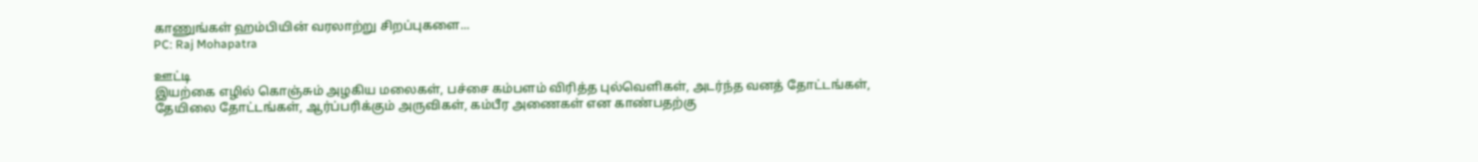காணுங்கள் ஹம்பியின் வரலாற்று சிறப்புகளை...
PC: Raj Mohapatra

ஊட்டி
இயற்கை எழில் கொஞ்சும் அழகிய மலைகள், பச்சை கம்பளம் விரித்த புல்வெளிகள், அடர்ந்த வனத் தோட்டங்கள், தேயிலை தோட்டங்கள், ஆர்ப்பரிக்கும் அருவிகள், கம்பீர அணைகள் என காண்பதற்கு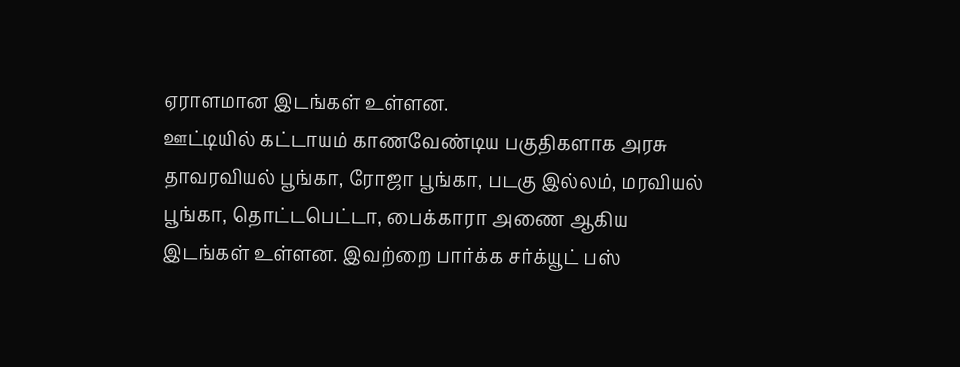ஏராளமான இடங்கள் உள்ளன.
ஊட்டியில் கட்டாயம் காணவேண்டிய பகுதிகளாக அரசு தாவரவியல் பூங்கா, ரோஜா பூங்கா, படகு இல்லம், மரவியல் பூங்கா, தொட்டபெட்டா, பைக்காரா அணை ஆகிய இடங்கள் உள்ளன. இவற்றை பார்க்க சர்க்யூட் பஸ்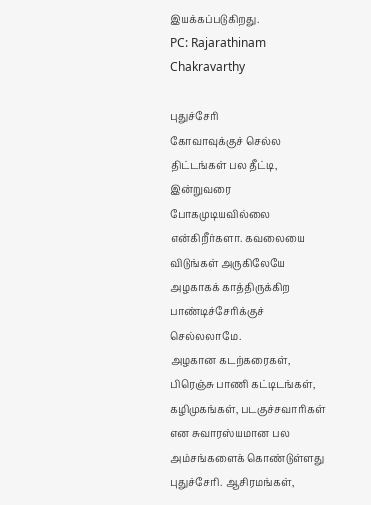இயக்கப்படுகிறது.
PC: Rajarathinam Chakravarthy

புதுச்சேரி
கோவாவுக்குச் செல்ல திட்டங்கள் பல தீட்டி, இன்றுவரை போகமுடியவில்லை என்கிறீர்களா. கவலையை விடுங்கள் அருகிலேயே அழகாகக் காத்திருக்கிற பாண்டிச்சேரிக்குச் செல்லலாமே.
அழகான கடற்கரைகள், பிரெஞ்சு பாணி கட்டிடங்கள், கழிமுகங்கள், படகுச்சவாரிகள் என சுவாரஸ்யமான பல அம்சங்களைக் கொண்டுள்ளது புதுச்சேரி. ஆசிரமங்கள்,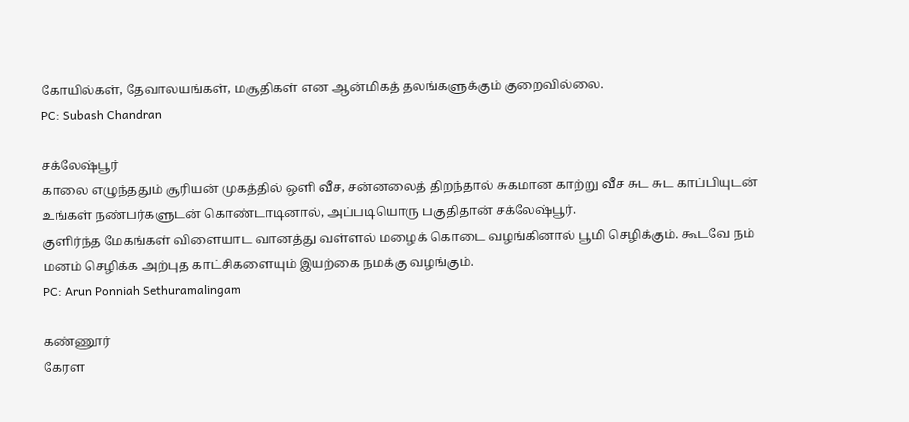கோயில்கள், தேவாலயங்கள், மசூதிகள் என ஆன்மிகத் தலங்களுக்கும் குறைவில்லை.
PC: Subash Chandran

சக்லேஷ்பூர்
காலை எழுந்ததும் சூரியன் முகத்தில் ஒளி வீச, சன்னலைத் திறந்தால் சுகமான காற்று வீச சுட சுட காப்பியுடன் உங்கள் நண்பர்களுடன் கொண்டாடினால், அப்படியொரு பகுதிதான் சக்லேஷ்பூர்.
குளிர்ந்த மேகங்கள் விளையாட வானத்து வள்ளல் மழைக் கொடை வழங்கினால் பூமி செழிக்கும். கூடவே நம் மனம் செழிக்க அற்புத காட்சிகளையும் இயற்கை நமக்கு வழங்கும்.
PC: Arun Ponniah Sethuramalingam

கண்ணூர்
கேரள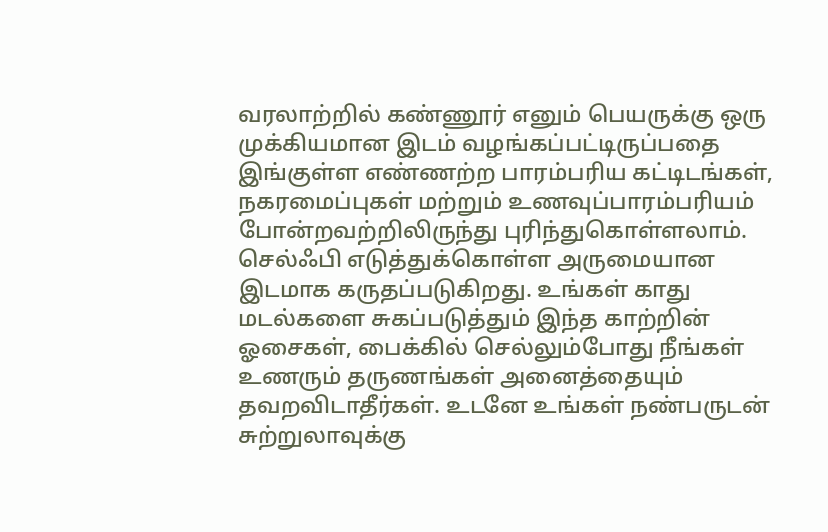வரலாற்றில் கண்ணூர் எனும் பெயருக்கு ஒரு முக்கியமான இடம் வழங்கப்பட்டிருப்பதை இங்குள்ள எண்ணற்ற பாரம்பரிய கட்டிடங்கள், நகரமைப்புகள் மற்றும் உணவுப்பாரம்பரியம் போன்றவற்றிலிருந்து புரிந்துகொள்ளலாம்.
செல்ஃபி எடுத்துக்கொள்ள அருமையான இடமாக கருதப்படுகிறது. உங்கள் காது மடல்களை சுகப்படுத்தும் இந்த காற்றின் ஓசைகள், பைக்கில் செல்லும்போது நீங்கள் உணரும் தருணங்கள் அனைத்தையும் தவறவிடாதீர்கள். உடனே உங்கள் நண்பருடன் சுற்றுலாவுக்கு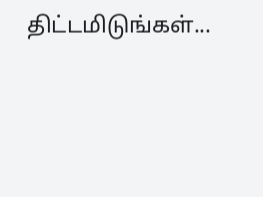திட்டமிடுங்கள்...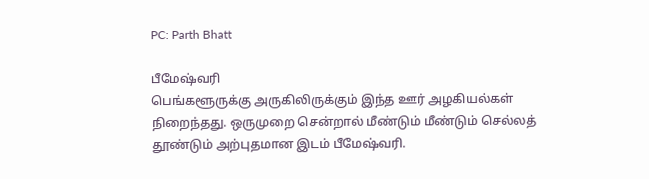PC: Parth Bhatt

பீமேஷ்வரி
பெங்களூருக்கு அருகிலிருக்கும் இந்த ஊர் அழகியல்கள் நிறைந்தது. ஒருமுறை சென்றால் மீண்டும் மீண்டும் செல்லத் தூண்டும் அற்புதமான இடம் பீமேஷ்வரி.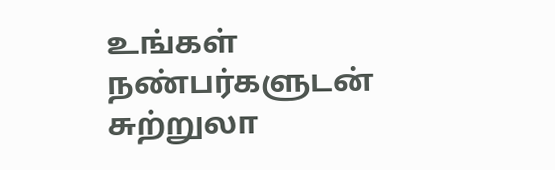உங்கள் நண்பர்களுடன் சுற்றுலா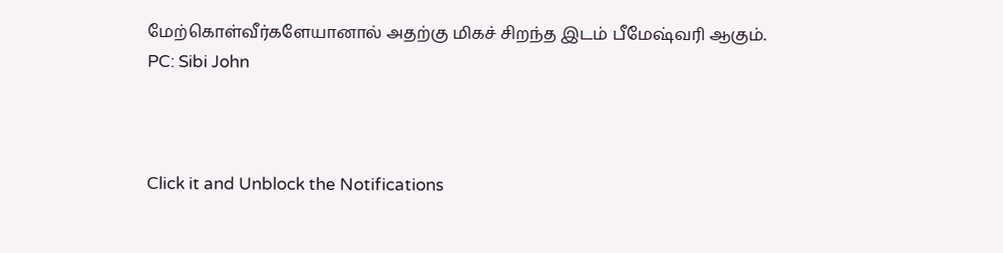மேற்கொள்வீர்களேயானால் அதற்கு மிகச் சிறந்த இடம் பீமேஷ்வரி ஆகும்.
PC: Sibi John



Click it and Unblock the Notifications